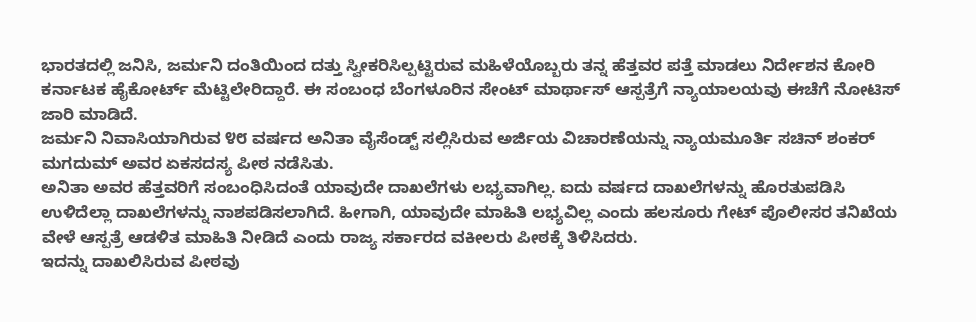ಭಾರತದಲ್ಲಿ ಜನಿಸಿ, ಜರ್ಮನಿ ದಂತಿಯಿಂದ ದತ್ತು ಸ್ವೀಕರಿಸಿಲ್ಪಟ್ಟಿರುವ ಮಹಿಳೆಯೊಬ್ಬರು ತನ್ನ ಹೆತ್ತವರ ಪತ್ತೆ ಮಾಡಲು ನಿರ್ದೇಶನ ಕೋರಿ ಕರ್ನಾಟಕ ಹೈಕೋರ್ಟ್ ಮೆಟ್ಟಿಲೇರಿದ್ದಾರೆ. ಈ ಸಂಬಂಧ ಬೆಂಗಳೂರಿನ ಸೇಂಟ್ ಮಾರ್ಥಾಸ್ ಆಸ್ಪತ್ರೆಗೆ ನ್ಯಾಯಾಲಯವು ಈಚೆಗೆ ನೋಟಿಸ್ ಜಾರಿ ಮಾಡಿದೆ.
ಜರ್ಮನಿ ನಿವಾಸಿಯಾಗಿರುವ ೪೮ ವರ್ಷದ ಅನಿತಾ ವೈಸೆಂಡ್ಟ್ ಸಲ್ಲಿಸಿರುವ ಅರ್ಜಿಯ ವಿಚಾರಣೆಯನ್ನು ನ್ಯಾಯಮೂರ್ತಿ ಸಚಿನ್ ಶಂಕರ್ ಮಗದುಮ್ ಅವರ ಏಕಸದಸ್ಯ ಪೀಠ ನಡೆಸಿತು.
ಅನಿತಾ ಅವರ ಹೆತ್ತವರಿಗೆ ಸಂಬಂಧಿಸಿದಂತೆ ಯಾವುದೇ ದಾಖಲೆಗಳು ಲಭ್ಯವಾಗಿಲ್ಲ. ಐದು ವರ್ಷದ ದಾಖಲೆಗಳನ್ನು ಹೊರತುಪಡಿಸಿ ಉಳಿದೆಲ್ಲಾ ದಾಖಲೆಗಳನ್ನು ನಾಶಪಡಿಸಲಾಗಿದೆ. ಹೀಗಾಗಿ, ಯಾವುದೇ ಮಾಹಿತಿ ಲಭ್ಯವಿಲ್ಲ ಎಂದು ಹಲಸೂರು ಗೇಟ್ ಪೊಲೀಸರ ತನಿಖೆಯ ವೇಳೆ ಆಸ್ಪತ್ರೆ ಆಡಳಿತ ಮಾಹಿತಿ ನೀಡಿದೆ ಎಂದು ರಾಜ್ಯ ಸರ್ಕಾರದ ವಕೀಲರು ಪೀಠಕ್ಕೆ ತಿಳಿಸಿದರು.
ಇದನ್ನು ದಾಖಲಿಸಿರುವ ಪೀಠವು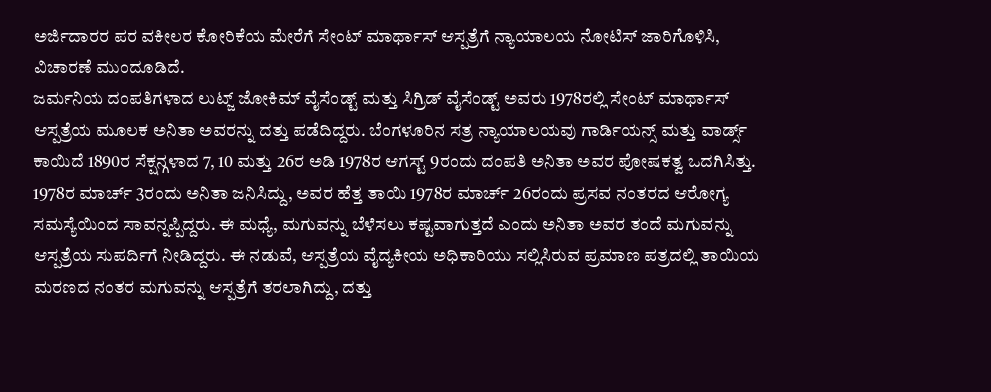ಅರ್ಜಿದಾರರ ಪರ ವಕೀಲರ ಕೋರಿಕೆಯ ಮೇರೆಗೆ ಸೇಂಟ್ ಮಾರ್ಥಾಸ್ ಆಸ್ಪತ್ರೆಗೆ ನ್ಯಾಯಾಲಯ ನೋಟಿಸ್ ಜಾರಿಗೊಳಿಸಿ, ವಿಚಾರಣೆ ಮುಂದೂಡಿದೆ.
ಜರ್ಮನಿಯ ದಂಪತಿಗಳಾದ ಲುಟ್ಜ್ ಜೋಕಿಮ್ ವೈಸೆಂಡ್ಟ್ ಮತ್ತು ಸಿಗ್ರಿಡ್ ವೈಸೆಂಡ್ಟ್ ಅವರು 1978ರಲ್ಲಿ ಸೇಂಟ್ ಮಾರ್ಥಾಸ್ ಆಸ್ಪತ್ರೆಯ ಮೂಲಕ ಅನಿತಾ ಅವರನ್ನು ದತ್ತು ಪಡೆದಿದ್ದರು. ಬೆಂಗಳೂರಿನ ಸತ್ರ ನ್ಯಾಯಾಲಯವು ಗಾರ್ಡಿಯನ್ಸ್ ಮತ್ತು ವಾರ್ಡ್ಸ್ ಕಾಯಿದೆ 1890ರ ಸೆಕ್ಷನ್ಗಳಾದ 7, 10 ಮತ್ತು 26ರ ಅಡಿ 1978ರ ಆಗಸ್ಟ್ 9ರಂದು ದಂಪತಿ ಅನಿತಾ ಅವರ ಪೋಷಕತ್ವ ಒದಗಿಸಿತ್ತು.
1978ರ ಮಾರ್ಚ್ 3ರಂದು ಅನಿತಾ ಜನಿಸಿದ್ದು, ಅವರ ಹೆತ್ತ ತಾಯಿ 1978ರ ಮಾರ್ಚ್ 26ರಂದು ಪ್ರಸವ ನಂತರದ ಆರೋಗ್ಯ ಸಮಸ್ಯೆಯಿಂದ ಸಾವನ್ನಪ್ಪಿದ್ದರು. ಈ ಮಧ್ಯೆ, ಮಗುವನ್ನು ಬೆಳೆಸಲು ಕಷ್ಟವಾಗುತ್ತದೆ ಎಂದು ಅನಿತಾ ಅವರ ತಂದೆ ಮಗುವನ್ನು ಆಸ್ಪತ್ರೆಯ ಸುಪರ್ದಿಗೆ ನೀಡಿದ್ದರು. ಈ ನಡುವೆ, ಆಸ್ಪತ್ರೆಯ ವೈದ್ಯಕೀಯ ಅಧಿಕಾರಿಯು ಸಲ್ಲಿಸಿರುವ ಪ್ರಮಾಣ ಪತ್ರದಲ್ಲಿ ತಾಯಿಯ ಮರಣದ ನಂತರ ಮಗುವನ್ನು ಆಸ್ಪತ್ರೆಗೆ ತರಲಾಗಿದ್ದು, ದತ್ತು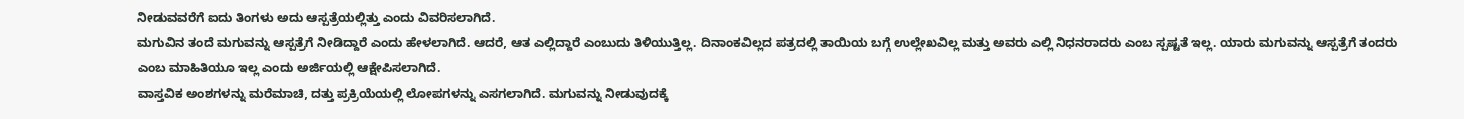ನೀಡುವವರೆಗೆ ಐದು ತಿಂಗಳು ಅದು ಆಸ್ಪತ್ರೆಯಲ್ಲಿತ್ತು ಎಂದು ವಿವರಿಸಲಾಗಿದೆ.
ಮಗುವಿನ ತಂದೆ ಮಗುವನ್ನು ಆಸ್ಪತ್ರೆಗೆ ನೀಡಿದ್ದಾರೆ ಎಂದು ಹೇಳಲಾಗಿದೆ. ಆದರೆ, ಆತ ಎಲ್ಲಿದ್ದಾರೆ ಎಂಬುದು ತಿಳಿಯುತ್ತಿಲ್ಲ. ದಿನಾಂಕವಿಲ್ಲದ ಪತ್ರದಲ್ಲಿ ತಾಯಿಯ ಬಗ್ಗೆ ಉಲ್ಲೇಖವಿಲ್ಲ ಮತ್ತು ಅವರು ಎಲ್ಲಿ ನಿಧನರಾದರು ಎಂಬ ಸ್ಪಷ್ಟತೆ ಇಲ್ಲ. ಯಾರು ಮಗುವನ್ನು ಆಸ್ಪತ್ರೆಗೆ ತಂದರು ಎಂಬ ಮಾಹಿತಿಯೂ ಇಲ್ಲ ಎಂದು ಅರ್ಜಿಯಲ್ಲಿ ಆಕ್ಷೇಪಿಸಲಾಗಿದೆ.
ವಾಸ್ತವಿಕ ಅಂಶಗಳನ್ನು ಮರೆಮಾಚಿ, ದತ್ತು ಪ್ರಕ್ರಿಯೆಯಲ್ಲಿ ಲೋಪಗಳನ್ನು ಎಸಗಲಾಗಿದೆ. ಮಗುವನ್ನು ನೀಡುವುದಕ್ಕೆ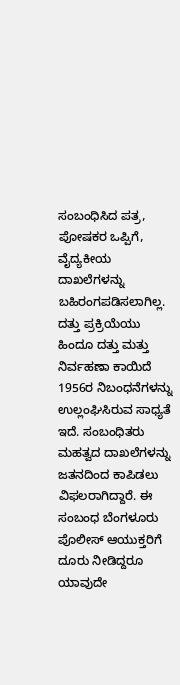ಸಂಬಂಧಿಸಿದ ಪತ್ರ, ಪೋಷಕರ ಒಪ್ಪಿಗೆ, ವೈದ್ಯಕೀಯ ದಾಖಲೆಗಳನ್ನು ಬಹಿರಂಗಪಡಿಸಲಾಗಿಲ್ಲ. ದತ್ತು ಪ್ರಕ್ರಿಯೆಯು ಹಿಂದೂ ದತ್ತು ಮತ್ತು ನಿರ್ವಹಣಾ ಕಾಯಿದೆ 1956ರ ನಿಬಂಧನೆಗಳನ್ನು ಉಲ್ಲಂಘಿಸಿರುವ ಸಾಧ್ಯತೆ ಇದೆ. ಸಂಬಂಧಿತರು ಮಹತ್ವದ ದಾಖಲೆಗಳನ್ನು ಜತನದಿಂದ ಕಾಪಿಡಲು ವಿಫಲರಾಗಿದ್ದಾರೆ. ಈ ಸಂಬಂಧ ಬೆಂಗಳೂರು ಪೊಲೀಸ್ ಆಯುಕ್ತರಿಗೆ ದೂರು ನೀಡಿದ್ದರೂ ಯಾವುದೇ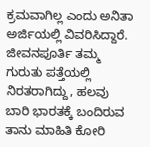ಕ್ರಮವಾಗಿಲ್ಲ ಎಂದು ಅನಿತಾ ಅರ್ಜಿಯಲ್ಲಿ ವಿವರಿಸಿದ್ದಾರೆ.
ಜೀವನಪೂರ್ತಿ ತಮ್ಮ ಗುರುತು ಪತ್ತೆಯಲ್ಲಿ ನಿರತರಾಗಿದ್ದು, ಹಲವು ಬಾರಿ ಭಾರತಕ್ಕೆ ಬಂದಿರುವ ತಾನು ಮಾಹಿತಿ ಕೋರಿ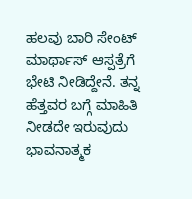ಹಲವು ಬಾರಿ ಸೇಂಟ್ ಮಾರ್ಥಾಸ್ ಆಸ್ಪತ್ರೆಗೆ ಭೇಟಿ ನೀಡಿದ್ದೇನೆ. ತನ್ನ ಹೆತ್ತವರ ಬಗ್ಗೆ ಮಾಹಿತಿ ನೀಡದೇ ಇರುವುದು ಭಾವನಾತ್ಮಕ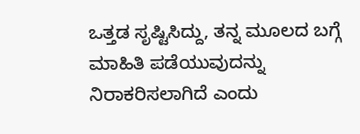ಒತ್ತಡ ಸೃಷ್ಟಿಸಿದ್ದು, ತನ್ನ ಮೂಲದ ಬಗ್ಗೆ ಮಾಹಿತಿ ಪಡೆಯುವುದನ್ನು ನಿರಾಕರಿಸಲಾಗಿದೆ ಎಂದು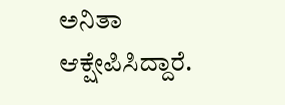ಅನಿತಾ ಆಕ್ಷೇಪಿಸಿದ್ದಾರೆ.